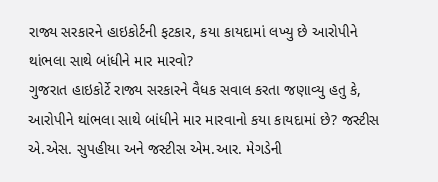રાજ્ય સરકારને હાઇકોર્ટની ફટકાર, કયા કાયદામાં લખ્યુ છે આરોપીને થાંભલા સાથે બાંધીને માર મારવો?
ગુજરાત હાઇકોર્ટે રાજ્ય સરકારને વૈધક સવાલ કરતા જણાવ્યુ હતુ કે, આરોપીને થાંભલા સાથે બાંધીને માર મારવાનો કયા કાયદામાં છે? જસ્ટીસ એ.એસ. સુપહીયા અને જસ્ટીસ એમ.આર. મેગડેની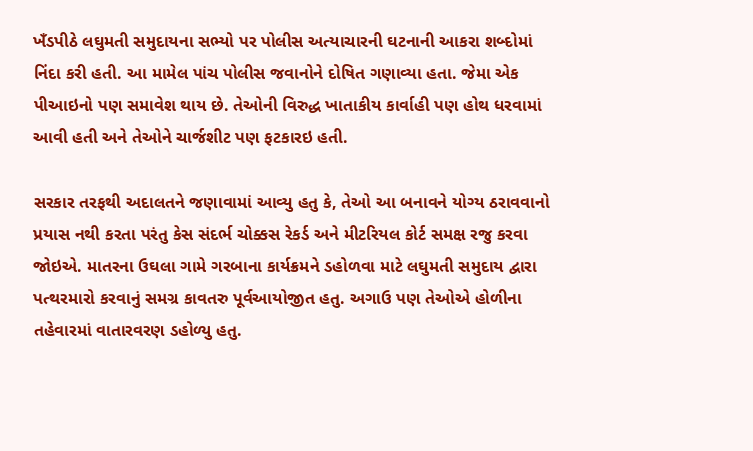ખઁડપીઠે લઘુમતી સમુદાયના સભ્યો પર પોલીસ અત્યાચારની ઘટનાની આકરા શબ્દોમાં નિંદા કરી હતી. આ મામેલ પાંચ પોલીસ જવાનોને દોષિત ગણાવ્યા હતા. જેમા એક પીઆઇનો પણ સમાવેશ થાય છે. તેઓની વિરુદ્ધ ખાતાકીય કાર્વાહી પણ હોથ ધરવામાં આવી હતી અને તેઓને ચાર્જશીટ પણ ફટકારઇ હતી.

સરકાર તરફથી અદાલતને જણાવામાં આવ્યુ હતુ કે, તેઓ આ બનાવને યોગ્ય ઠરાવવાનો પ્રયાસ નથી કરતા પરંતુ કેસ સંદર્ભ ચોક્કસ રેકર્ડ અને મીટરિયલ કોર્ટ સમક્ષ રજુ કરવા જોઇએ. માતરના ઉઘલા ગામે ગરબાના કાર્યક્રમને ડહોળવા માટે લઘુમતી સમુદાય દ્વારા પત્થરમારો કરવાનું સમગ્ર કાવતરુ પૂર્વઆયોજીત હતુ. અગાઉ પણ તેઓએ હોળીના તહેવારમાં વાતારવરણ ડહોળ્યુ હતુ.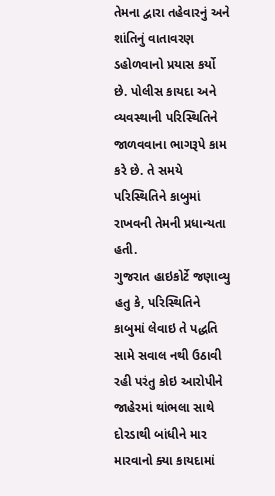તેમના દ્વારા તહેવારનું અને શાંતિનું વાતાવરણ ડહોળવાનો પ્રયાસ કર્યો છે. પોલીસ કાયદા અને વ્યવસ્થાની પરિસ્થિતિને જાળવવાના ભાગરૂપે કામ કરે છે. તે સમયે પરિસ્થિતિને કાબુમાં રાખવની તેમની પ્રધાન્યતા હતી.
ગુજરાત હાઇકોર્ટે જણાવ્યુ હતુ કે, પરિસ્થિતિને કાબુમાં લેવાઇ તે પદ્ધતિ સામે સવાલ નથી ઉઠાવી રહી પરંતુ કોઇ આરોપીને જાહેરમાં થાંભલા સાથે દોરડાથી બાંધીને માર મારવાનો ક્યા કાયદામાં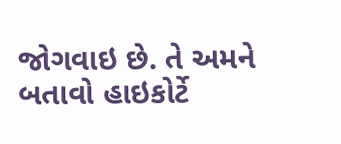જોગવાઇ છે. તે અમને બતાવો હાઇકોર્ટે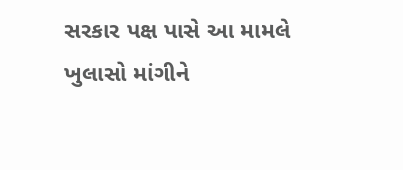સરકાર પક્ષ પાસે આ મામલે ખુલાસો માંગીને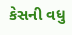કેસની વધુ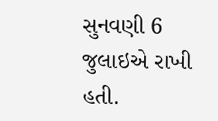સુનવણી 6 જુલાઇએ રાખી હતી.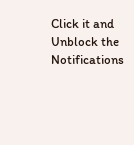Click it and Unblock the Notifications